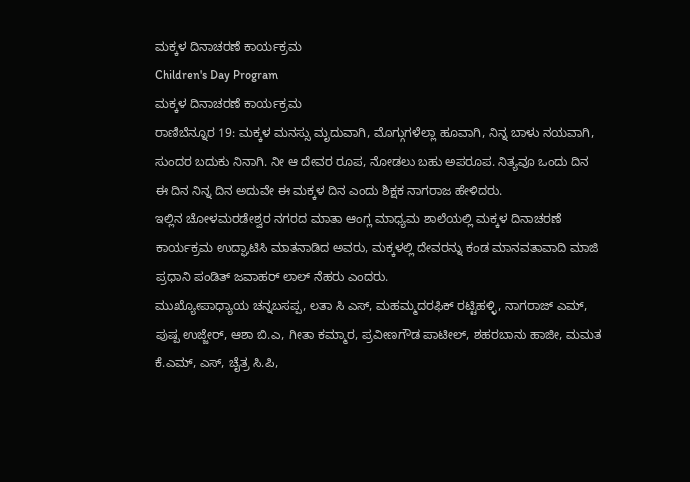ಮಕ್ಕಳ ದಿನಾಚರಣೆ ಕಾರ್ಯಕ್ರಮ
Children's Day Program
ಮಕ್ಕಳ ದಿನಾಚರಣೆ ಕಾರ್ಯಕ್ರಮ
ರಾಣಿಬೆನ್ನೂರ 19: ಮಕ್ಕಳ ಮನಸ್ಸು ಮೃದುವಾಗಿ, ಮೊಗ್ಗುಗಳೆಲ್ಲಾ ಹೂವಾಗಿ, ನಿನ್ನ ಬಾಳು ನಯವಾಗಿ, ಸುಂದರ ಬದುಕು ನಿನಾಗಿ. ನೀ ಆ ದೇವರ ರೂಪ, ನೋಡಲು ಬಹು ಅಪರೂಪ. ನಿತ್ಯವೂ ಒಂದು ದಿನ ಈ ದಿನ ನಿನ್ನ ದಿನ ಅದುವೇ ಈ ಮಕ್ಕಳ ದಿನ ಎಂದು ಶಿಕ್ಷಕ ನಾಗರಾಜ ಹೇಳಿದರು.
ಇಲ್ಲಿನ ಚೋಳಮರಡೇಶ್ವರ ನಗರದ ಮಾತಾ ಆಂಗ್ಲ ಮಾಧ್ಯಮ ಶಾಲೆಯಲ್ಲಿ ಮಕ್ಕಳ ದಿನಾಚರಣೆ ಕಾರ್ಯಕ್ರಮ ಉದ್ಘಾಟಿಸಿ ಮಾತನಾಡಿದ ಅವರು, ಮಕ್ಕಳಲ್ಲಿ ದೇವರನ್ನು ಕಂಡ ಮಾನವತಾವಾದಿ ಮಾಜಿ ಪ್ರಧಾನಿ ಪಂಡಿತ್ ಜವಾಹರ್ ಲಾಲ್ ನೆಹರು ಎಂದರು.
ಮುಖ್ಯೋಪಾಧ್ಯಾಯ ಚನ್ನಬಸಪ್ಪ, ಲತಾ ಸಿ ಎಸ್, ಮಹಮ್ಮದರಫಿಕ್ ರಟ್ಟಿಹಳ್ಳಿ, ನಾಗರಾಜ್ ಎಮ್, ಪುಷ್ಪ ಉಜ್ಜೇರ್, ಆಶಾ ಬಿ.ಎ, ಗೀತಾ ಕಮ್ಮಾರ, ಪ್ರವೀಣಗೌಡ ಪಾಟೀಲ್, ಶಹರಬಾನು ಹಾಜೀ, ಮಮತ ಕೆ.ಎಮ್, ಎಸ್, ಚೈತ್ರ ಸಿ.ಪಿ,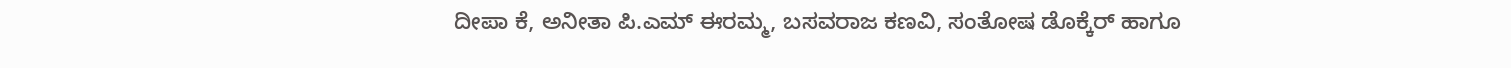ದೀಪಾ ಕೆ, ಅನೀತಾ ಪಿ.ಎಮ್ ಈರಮ್ಮ, ಬಸವರಾಜ ಕಣವಿ, ಸಂತೋಷ ಡೊಕ್ಕೆರ್ ಹಾಗೂ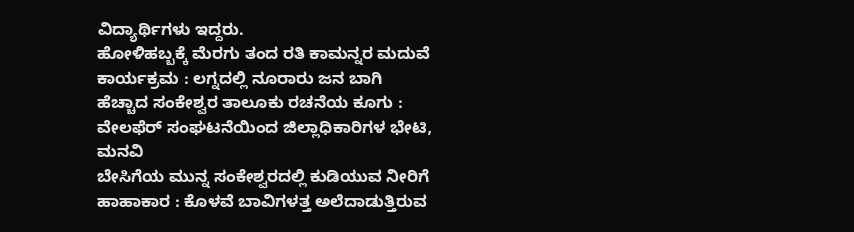ವಿದ್ಯಾರ್ಥಿಗಳು ಇದ್ದರು.
ಹೋಳಿಹಬ್ಬಕ್ಕೆ ಮೆರಗು ತಂದ ರತಿ ಕಾಮನ್ನರ ಮದುವೆ ಕಾರ್ಯಕ್ರಮ : ಲಗ್ನದಲ್ಲಿ ನೂರಾರು ಜನ ಬಾಗಿ
ಹೆಚ್ಚಾದ ಸಂಕೇಶ್ವರ ತಾಲೂಕು ರಚನೆಯ ಕೂಗು : ವೇಲಫೆರ್ ಸಂಘಟನೆಯಿಂದ ಜಿಲ್ಲಾಧಿಕಾರಿಗಳ ಭೇಟಿ, ಮನವಿ
ಬೇಸಿಗೆಯ ಮುನ್ನ ಸಂಕೇಶ್ವರದಲ್ಲಿ ಕುಡಿಯುವ ನೀರಿಗೆ ಹಾಹಾಕಾರ : ಕೊಳವೆ ಬಾವಿಗಳತ್ತ ಅಲೆದಾಡುತ್ತಿರುವ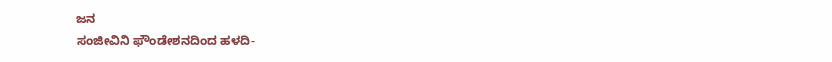ಜನ
ಸಂಜೀವಿನಿ ಫೌಂಡೇಶನದಿಂದ ಹಳದಿ-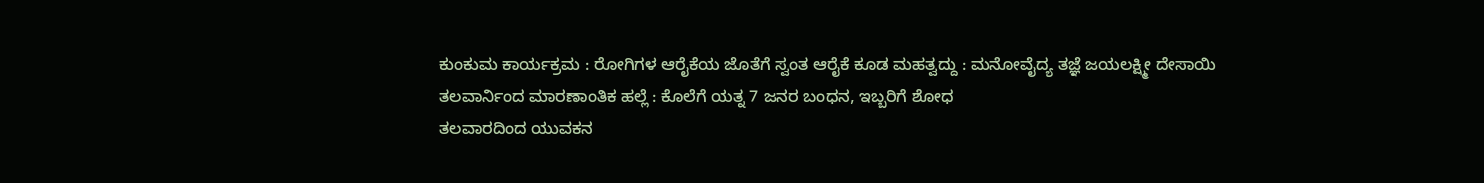ಕುಂಕುಮ ಕಾರ್ಯಕ್ರಮ : ರೋಗಿಗಳ ಆರೈಕೆಯ ಜೊತೆಗೆ ಸ್ವಂತ ಆರೈಕೆ ಕೂಡ ಮಹತ್ವದ್ದು : ಮನೋವೈದ್ಯ ತಜ್ಞೆ ಜಯಲಕ್ಷ್ಮೀ ದೇಸಾಯಿ
ತಲವಾರ್ನಿಂದ ಮಾರಣಾಂತಿಕ ಹಲ್ಲೆ : ಕೊಲೆಗೆ ಯತ್ನ 7 ಜನರ ಬಂಧನ, ಇಬ್ಬರಿಗೆ ಶೋಧ
ತಲವಾರದಿಂದ ಯುವಕನ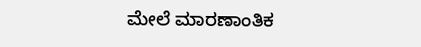ಮೇಲೆ ಮಾರಣಾಂತಿಕ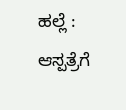ಹಲ್ಲೆ : ಆಸ್ಪತ್ರೆಗೆ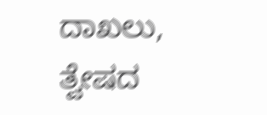ದಾಖಲು, ತ್ವೇಷದ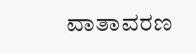ವಾತಾವರಣ